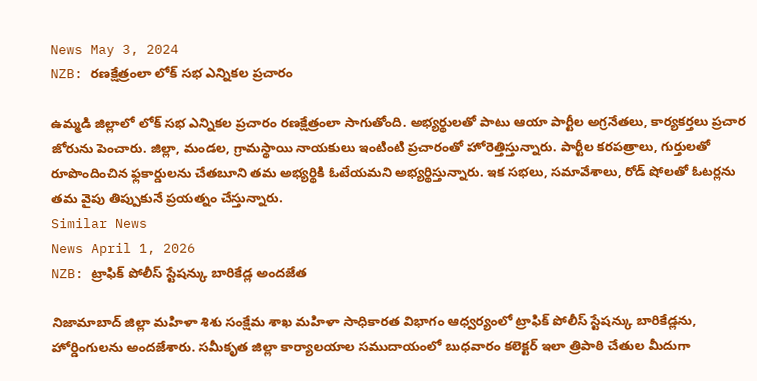News May 3, 2024
NZB: రణక్షేత్రంలా లోక్ సభ ఎన్నికల ప్రచారం

ఉమ్మడి జిల్లాలో లోక్ సభ ఎన్నికల ప్రచారం రణక్షేత్రంలా సాగుతోంది. అభ్యర్థులతో పాటు ఆయా పార్టీల అగ్రనేతలు, కార్యకర్తలు ప్రచార జోరును పెంచారు. జిల్లా, మండల, గ్రామస్థాయి నాయకులు ఇంటింటి ప్రచారంతో హోరెత్తిస్తున్నారు. పార్టీల కరపత్రాలు, గుర్తులతో రూపొందించిన ఫ్లకార్డులను చేతబూని తమ అభ్యర్థికి ఓటేయమని అభ్యర్థిస్తున్నారు. ఇక సభలు, సమావేశాలు, రోడ్ షోలతో ఓటర్లను తమ వైపు తిప్పుకునే ప్రయత్నం చేస్తున్నారు.
Similar News
News April 1, 2026
NZB: ట్రాఫిక్ పోలీస్ స్టేషన్కు బారికేడ్ల అందజేత

నిజామాబాద్ జిల్లా మహిళా శిశు సంక్షేమ శాఖ మహిళా సాధికారత విభాగం ఆధ్వర్యంలో ట్రాఫిక్ పోలీస్ స్టేషన్కు బారికేడ్లను, హోర్డింగులను అందజేశారు. సమీకృత జిల్లా కార్యాలయాల సముదాయంలో బుధవారం కలెక్టర్ ఇలా త్రిపాఠి చేతుల మీదుగా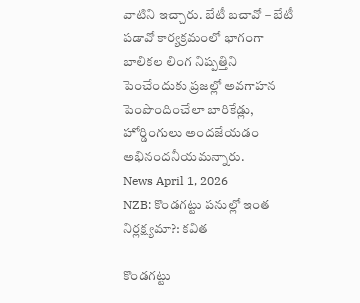వాటిని ఇచ్చారు. బేటీ బచావో – బేటీ పడావో కార్యక్రమంలో భాగంగా బాలికల లింగ నిష్పత్తిని పెంచేందుకు ప్రజల్లో అవగాహన పెంపొందించేలా బారికేడ్లు, హోర్డింగులు అందజేయడం అభినందనీయమన్నారు.
News April 1, 2026
NZB: కొండగట్టు పనుల్లో ఇంత నిర్లక్ష్యమా?: కవిత

కొండగట్టు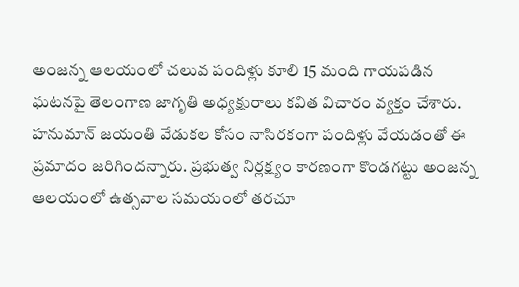అంజన్న ఆలయంలో చలువ పందిళ్లు కూలి 15 మంది గాయపడిన ఘటనపై తెలంగాణ జాగృతి అధ్యక్షురాలు కవిత విచారం వ్యక్తం చేశారు. హనుమాన్ జయంతి వేడుకల కోసం నాసిరకంగా పందిళ్లు వేయడంతో ఈ ప్రమాదం జరిగిందన్నారు. ప్రభుత్వ నిర్లక్ష్యం కారణంగా కొండగట్టు అంజన్న ఆలయంలో ఉత్సవాల సమయంలో తరచూ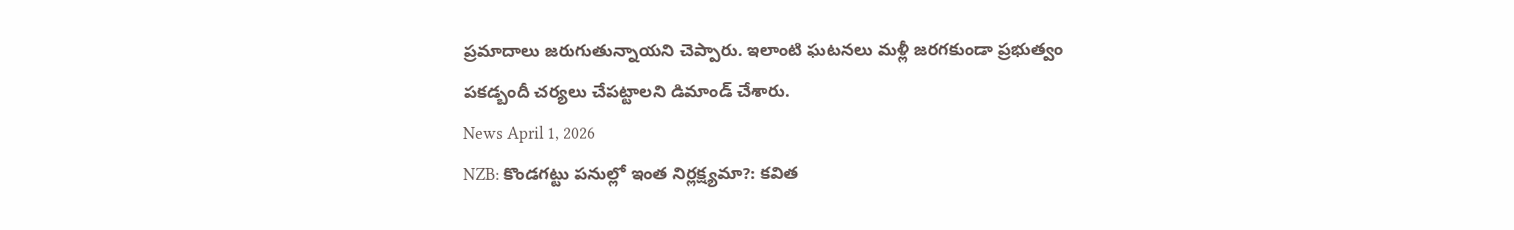ప్రమాదాలు జరుగుతున్నాయని చెప్పారు. ఇలాంటి ఘటనలు మళ్లీ జరగకుండా ప్రభుత్వం పకడ్బందీ చర్యలు చేపట్టాలని డిమాండ్ చేశారు.
News April 1, 2026
NZB: కొండగట్టు పనుల్లో ఇంత నిర్లక్ష్యమా?: కవిత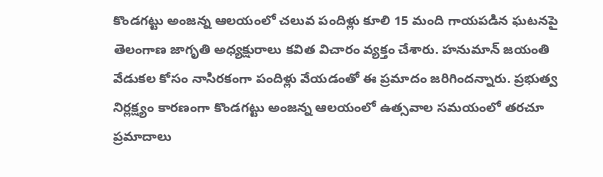కొండగట్టు అంజన్న ఆలయంలో చలువ పందిళ్లు కూలి 15 మంది గాయపడిన ఘటనపై తెలంగాణ జాగృతి అధ్యక్షురాలు కవిత విచారం వ్యక్తం చేశారు. హనుమాన్ జయంతి వేడుకల కోసం నాసిరకంగా పందిళ్లు వేయడంతో ఈ ప్రమాదం జరిగిందన్నారు. ప్రభుత్వ నిర్లక్ష్యం కారణంగా కొండగట్టు అంజన్న ఆలయంలో ఉత్సవాల సమయంలో తరచూ ప్రమాదాలు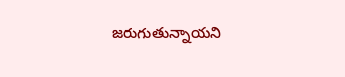జరుగుతున్నాయని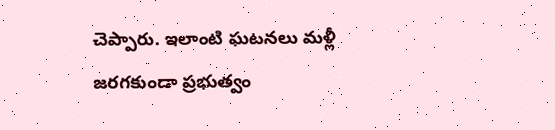చెప్పారు. ఇలాంటి ఘటనలు మళ్లీ జరగకుండా ప్రభుత్వం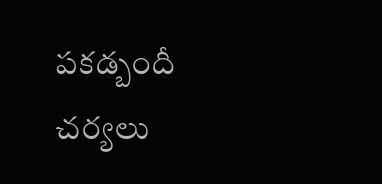పకడ్బందీ చర్యలు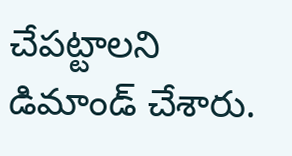చేపట్టాలని డిమాండ్ చేశారు.